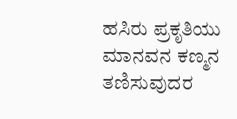ಹಸಿರು ಪ್ರಕೃತಿಯು ಮಾನವನ ಕಣ್ಮನ ತಣಿಸುವುದರ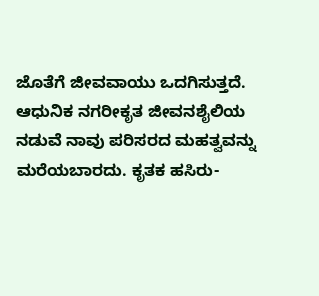ಜೊತೆಗೆ ಜೀವವಾಯು ಒದಗಿಸುತ್ತದೆ. ಆಧುನಿಕ ನಗರೀಕೃತ ಜೀವನಶೈಲಿಯ ನಡುವೆ ನಾವು ಪರಿಸರದ ಮಹತ್ವವನ್ನು ಮರೆಯಬಾರದು. ಕೃತಕ ಹಸಿರು-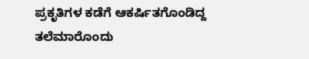ಪ್ರಕೃತಿಗಳ ಕಡೆಗೆ ಆಕರ್ಷಿತಗೊಂಡಿದ್ದ ತಲೆಮಾರೊಂದು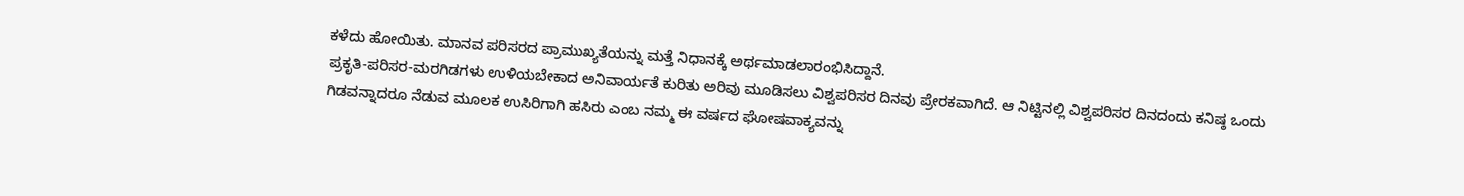ಕಳೆದು ಹೋಯಿತು. ಮಾನವ ಪರಿಸರದ ಪ್ರಾಮುಖ್ಯತೆಯನ್ನು ಮತ್ತೆ ನಿಧಾನಕ್ಕೆ ಅರ್ಥಮಾಡಲಾರಂಭಿಸಿದ್ದಾನೆ.
ಪ್ರಕೃತಿ-ಪರಿಸರ-ಮರಗಿಡಗಳು ಉಳಿಯಬೇಕಾದ ಅನಿವಾರ್ಯತೆ ಕುರಿತು ಅರಿವು ಮೂಡಿಸಲು ವಿಶ್ವಪರಿಸರ ದಿನವು ಪ್ರೇರಕವಾಗಿದೆ. ಆ ನಿಟ್ಟಿನಲ್ಲಿ ವಿಶ್ವಪರಿಸರ ದಿನದಂದು ಕನಿಷ್ಠ ಒಂದು ಗಿಡವನ್ನಾದರೂ ನೆಡುವ ಮೂಲಕ ಉಸಿರಿಗಾಗಿ ಹಸಿರು ಎಂಬ ನಮ್ಮ ಈ ವರ್ಷದ ಘೋಷವಾಕ್ಯವನ್ನು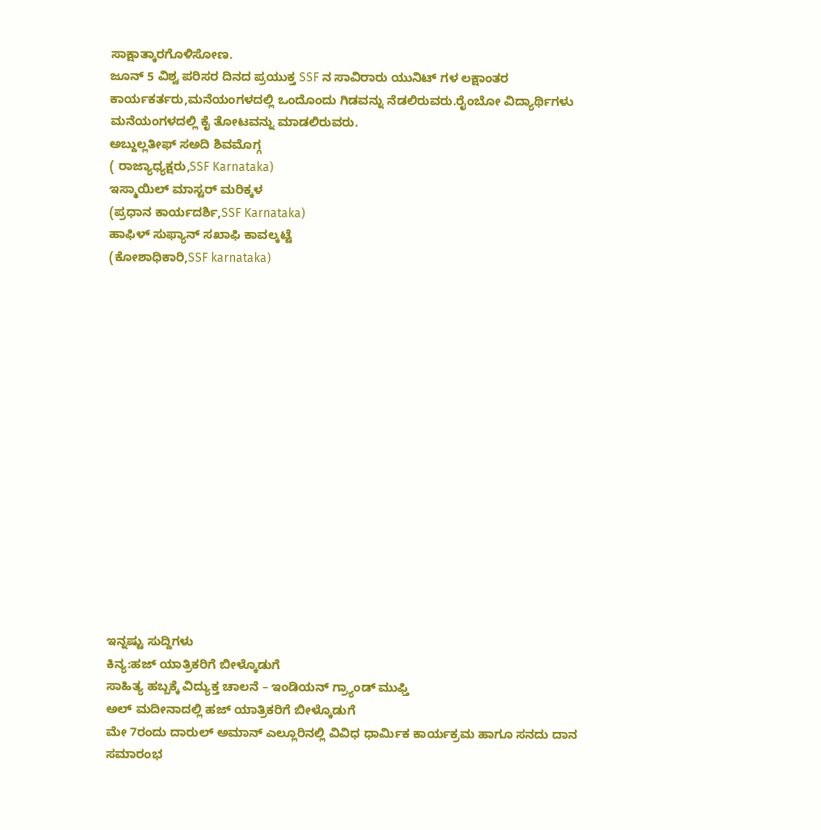ಸಾಕ್ಷಾತ್ಕಾರಗೊಳಿಸೋಣ.
ಜೂನ್ 5 ವಿಶ್ವ ಪರಿಸರ ದಿನದ ಪ್ರಯುಕ್ತ SSF ನ ಸಾವಿರಾರು ಯುನಿಟ್ ಗಳ ಲಕ್ಷಾಂತರ ಕಾರ್ಯಕರ್ತರು,ಮನೆಯಂಗಳದಲ್ಲಿ ಒಂದೊಂದು ಗಿಡವನ್ನು ನೆಡಲಿರುವರು.ರೈಂಬೋ ವಿದ್ಯಾರ್ಥಿಗಳು ಮನೆಯಂಗಳದಲ್ಲಿ ಕೈ ತೋಟವನ್ನು ಮಾಡಲಿರುವರು.
ಅಬ್ದುಲ್ಲತೀಫ್ ಸಅದಿ ಶಿವಮೊಗ್ಗ
( ರಾಜ್ಯಾಧ್ಯಕ್ಷರು,SSF Karnataka)
ಇಸ್ಮಾಯಿಲ್ ಮಾಸ್ಟರ್ ಮರಿಕ್ಕಳ
(ಪ್ರಧಾನ ಕಾರ್ಯದರ್ಶಿ,SSF Karnataka)
ಹಾಫಿಳ್ ಸುಫ್ಯಾನ್ ಸಖಾಫಿ ಕಾವಲ್ಕಟ್ಟೆ
(ಕೋಶಾಧಿಕಾರಿ,SSF karnataka)
















ಇನ್ನಷ್ಟು ಸುದ್ದಿಗಳು
ಕಿನ್ಯ:ಹಜ್ ಯಾತ್ರಿಕರಿಗೆ ಬೀಳ್ಕೊಡುಗೆ
ಸಾಹಿತ್ಯ ಹಬ್ಬಕ್ಕೆ ವಿದ್ಯುಕ್ತ ಚಾಲನೆ – ಇಂಡಿಯನ್ ಗ್ರ್ಯಾಂಡ್ ಮುಫ್ತಿ
ಅಲ್ ಮದೀನಾದಲ್ಲಿ ಹಜ್ ಯಾತ್ರಿಕರಿಗೆ ಬೀಳ್ಕೊಡುಗೆ
ಮೇ 7ರಂದು ದಾರುಲ್ ಅಮಾನ್ ಎಲ್ಲೂರಿನಲ್ಲಿ ವಿವಿಧ ಧಾರ್ಮಿಕ ಕಾರ್ಯಕ್ರಮ ಹಾಗೂ ಸನದು ದಾನ ಸಮಾರಂಭ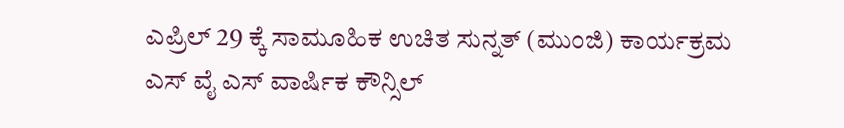ಎಪ್ರಿಲ್ 29 ಕ್ಕೆ ಸಾಮೂಹಿಕ ಉಚಿತ ಸುನ್ನತ್ (ಮುಂಜಿ) ಕಾರ್ಯಕ್ರಮ
ಎಸ್ ವೈ ಎಸ್ ವಾರ್ಷಿಕ ಕೌನ್ಸಿಲ್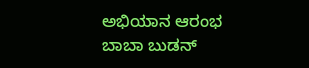ಅಭಿಯಾನ ಆರಂಭ
ಬಾಬಾ ಬುಡನ್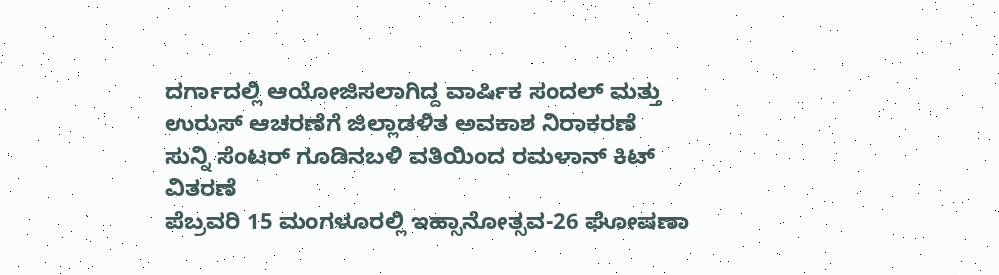ದರ್ಗಾದಲ್ಲಿ ಆಯೋಜಿಸಲಾಗಿದ್ದ ವಾರ್ಷಿಕ ಸಂದಲ್ ಮತ್ತು ಉರುಸ್ ಆಚರಣೆಗೆ ಜಿಲ್ಲಾಡಳಿತ ಅವಕಾಶ ನಿರಾಕರಣೆ
ಸುನ್ನಿ ಸೆಂಟರ್ ಗೂಡಿನಬಳಿ ವತಿಯಿಂದ ರಮಳಾನ್ ಕಿಟ್ ವಿತರಣೆ
ಪೆಬ್ರವರಿ 15 ಮಂಗಳೂರಲ್ಲಿ ಇಹ್ಸಾನೋತ್ಸವ-26 ಘೋಷಣಾ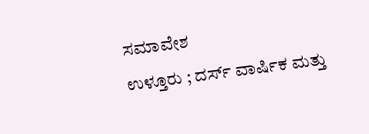ಸಮಾವೇಶ
ಉಳ್ತೂರು ; ದರ್ಸ್ ವಾರ್ಷಿಕ ಮತ್ತು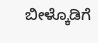ಬೀಳ್ಕೊಡಿಗೆ